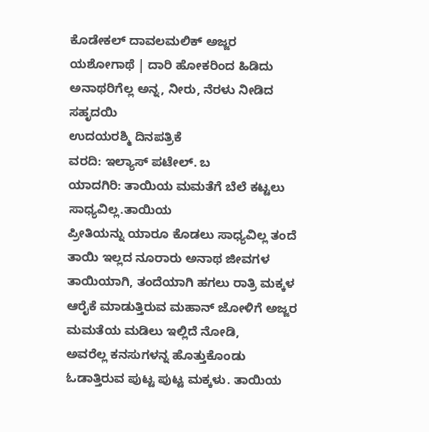ಕೊಡೇಕಲ್ ದಾವಲಮಲಿಕ್ ಅಜ್ಜರ ಯಶೋಗಾಥೆ | ದಾರಿ ಹೋಕರಿಂದ ಹಿಡಿದು ಅನಾಥರಿಗೆಲ್ಲ ಅನ್ನ, ನೀರು, ನೆರಳು ನೀಡಿದ ಸಹೃದಯಿ
ಉದಯರಶ್ಮಿ ದಿನಪತ್ರಿಕೆ
ವರದಿ: ಇಲ್ಯಾಸ್ ಪಟೇಲ್. ಬ
ಯಾದಗಿರಿ: ತಾಯಿಯ ಮಮತೆಗೆ ಬೆಲೆ ಕಟ್ಟಲು ಸಾಧ್ಯವಿಲ್ಲ.ತಾಯಿಯ
ಪ್ರೀತಿಯನ್ನು ಯಾರೂ ಕೊಡಲು ಸಾಧ್ಯವಿಲ್ಲ ತಂದೆ ತಾಯಿ ಇಲ್ಲದ ನೂರಾರು ಅನಾಥ ಜೀವಗಳ ತಾಯಿಯಾಗಿ, ತಂದೆಯಾಗಿ ಹಗಲು ರಾತ್ರಿ ಮಕ್ಕಳ ಆರೈಕೆ ಮಾಡುತ್ತಿರುವ ಮಹಾನ್ ಜೋಳಿಗೆ ಅಜ್ಜರ ಮಮತೆಯ ಮಡಿಲು ಇಲ್ಲಿದೆ ನೋಡಿ,
ಅವರೆಲ್ಲ ಕನಸುಗಳನ್ನ ಹೊತ್ತುಕೊಂಡು ಓಡಾತ್ತಿರುವ ಪುಟ್ಟ ಪುಟ್ಟ ಮಕ್ಕಳು. ತಾಯಿಯ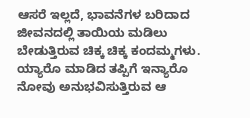ಆಸರೆ ಇಲ್ಲದೆ, ಭಾವನೆಗಳ ಬರಿದಾದ ಜೀವನದಲ್ಲಿ ತಾಯಿಯ ಮಡಿಲು ಬೇಡುತ್ತಿರುವ ಚಿಕ್ಕ ಚಿಕ್ಕ ಕಂದಮ್ಮಗಳು. ಯ್ಯಾರೊ ಮಾಡಿದ ತಪ್ಪಿಗೆ ಇನ್ಯಾರೊ ನೋವು ಅನುಭವಿಸುತ್ತಿರುವ ಆ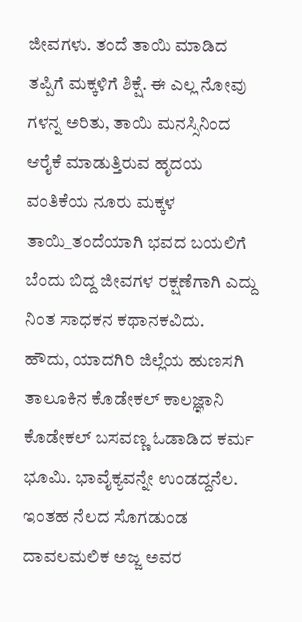ಜೀವಗಳು. ತಂದೆ ತಾಯಿ ಮಾಡಿದ ತಪ್ಪಿಗೆ ಮಕ್ಕಳಿಗೆ ಶಿಕ್ಷೆ. ಈ ಎಲ್ಲ ನೋವು ಗಳನ್ನ ಅರಿತು, ತಾಯಿ ಮನಸ್ಸಿನಿಂದ ಆರೈಕೆ ಮಾಡುತ್ತಿರುವ ಹೃದಯ ವಂತಿಕೆಯ ನೂರು ಮಕ್ಕಳ ತಾಯಿ_ತಂದೆಯಾಗಿ ಭವದ ಬಯಲಿಗೆ ಬೆಂದು ಬಿದ್ದ ಜೀವಗಳ ರಕ್ಷಣೆಗಾಗಿ ಎದ್ದು ನಿಂತ ಸಾಧಕನ ಕಥಾನಕವಿದು.
ಹೌದು, ಯಾದಗಿರಿ ಜಿಲ್ಲೆಯ ಹುಣಸಗಿ ತಾಲೂಕಿನ ಕೊಡೇಕಲ್ ಕಾಲಜ್ಞಾನಿ ಕೊಡೇಕಲ್ ಬಸವಣ್ಣ ಓಡಾಡಿದ ಕರ್ಮ ಭೂಮಿ. ಭಾವೈಕ್ಯವನ್ನೇ ಉಂಡದ್ದನೆಲ. ಇಂತಹ ನೆಲದ ಸೊಗಡುಂಡ ದಾವಲಮಲಿಕ ಅಜ್ಜ ಅವರ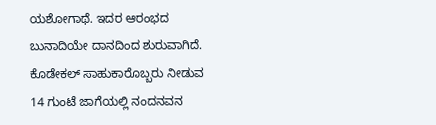ಯಶೋಗಾಥೆ. ಇದರ ಆರಂಭದ ಬುನಾದಿಯೇ ದಾನದಿಂದ ಶುರುವಾಗಿದೆ. ಕೊಡೇಕಲ್ ಸಾಹುಕಾರೊಬ್ಬರು ನೀಡುವ 14 ಗುಂಟೆ ಜಾಗೆಯಲ್ಲಿ ನಂದನವನ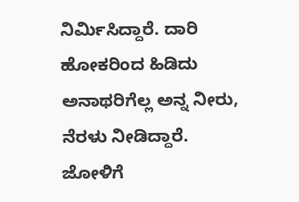ನಿರ್ಮಿಸಿದ್ದಾರೆ. ದಾರಿ ಹೋಕರಿಂದ ಹಿಡಿದು ಅನಾಥರಿಗೆಲ್ಲ ಅನ್ನ ನೀರು, ನೆರಳು ನೀಡಿದ್ದಾರೆ.
ಜೋಳಿಗೆ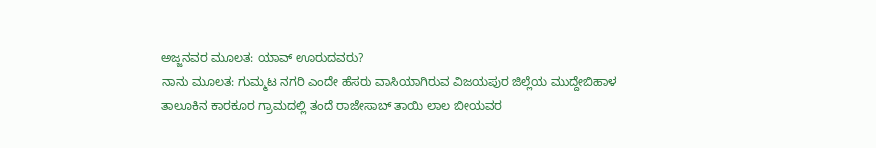ಅಜ್ಜನವರ ಮೂಲತ: ಯಾವ್ ಊರುದವರು?
ನಾನು ಮೂಲತ: ಗುಮ್ಮಟ ನಗರಿ ಎಂದೇ ಹೆಸರು ವಾಸಿಯಾಗಿರುವ ವಿಜಯಪುರ ಜಿಲ್ಲೆಯ ಮುದ್ದೇಬಿಹಾಳ ತಾಲೂಕಿನ ಕಾರಕೂರ ಗ್ರಾಮದಲ್ಲಿ ತಂದೆ ರಾಜೇಸಾಬ್ ತಾಯಿ ಲಾಲ ಬೀಯವರ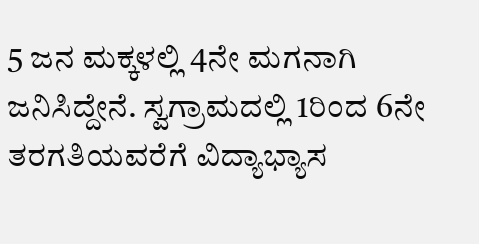5 ಜನ ಮಕ್ಕಳಲ್ಲಿ 4ನೇ ಮಗನಾಗಿ ಜನಿಸಿದ್ದೇನೆ. ಸ್ವಗ್ರಾಮದಲ್ಲಿ 1ರಿಂದ 6ನೇ ತರಗತಿಯವರೆಗೆ ವಿದ್ಯಾಭ್ಯಾಸ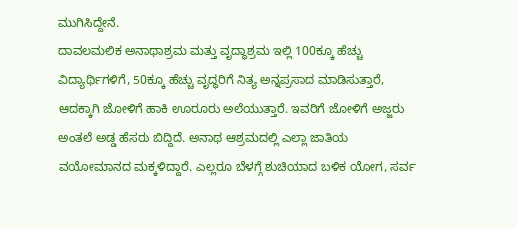ಮುಗಿಸಿದ್ದೇನೆ.
ದಾವಲಮಲಿಕ ಅನಾಥಾಶ್ರಮ ಮತ್ತು ವೃದ್ಧಾಶ್ರಮ ಇಲ್ಲಿ 100ಕ್ಕೂ ಹೆಚ್ಚು ವಿದ್ಯಾರ್ಥಿಗಳಿಗೆ, 50ಕ್ಕೂ ಹೆಚ್ಚು ವೃದ್ಧರಿಗೆ ನಿತ್ಯ ಅನ್ನಪ್ರಸಾದ ಮಾಡಿಸುತ್ತಾರೆ, ಆದಕ್ಕಾಗಿ ಜೋಳಿಗೆ ಹಾಕಿ ಊರೂರು ಅಲೆಯುತ್ತಾರೆ. ಇವರಿಗೆ ಜೋಳಿಗೆ ಅಜ್ಜರು ಅಂತಲೆ ಅಡ್ಡ ಹೆಸರು ಬಿದ್ದಿದೆ. ಅನಾಥ ಆಶ್ರಮದಲ್ಲಿ ಎಲ್ಲಾ ಜಾತಿಯ ವಯೋಮಾನದ ಮಕ್ಕಳಿದ್ದಾರೆ. ಎಲ್ಲರೂ ಬೆಳಗ್ಗೆ ಶುಚಿಯಾದ ಬಳಿಕ ಯೋಗ, ಸರ್ವ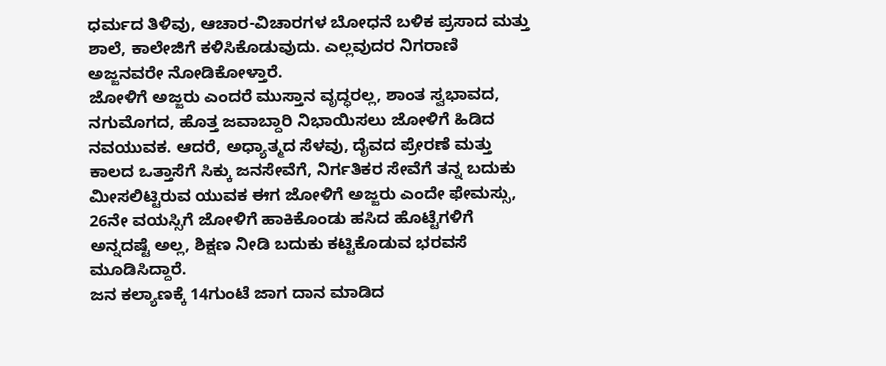ಧರ್ಮದ ತಿಳಿವು, ಆಚಾರ-ವಿಚಾರಗಳ ಬೋಧನೆ ಬಳಿಕ ಪ್ರಸಾದ ಮತ್ತು ಶಾಲೆ, ಕಾಲೇಜಿಗೆ ಕಳಿಸಿಕೊಡುವುದು. ಎಲ್ಲವುದರ ನಿಗರಾಣಿ ಅಜ್ಜನವರೇ ನೋಡಿಕೋಳ್ತಾರೆ.
ಜೋಳಿಗೆ ಅಜ್ಜರು ಎಂದರೆ ಮುಸ್ತಾನ ವೃದ್ಧರಲ್ಲ, ಶಾಂತ ಸ್ವಭಾವದ, ನಗುಮೊಗದ, ಹೊತ್ತ ಜವಾಬ್ದಾರಿ ನಿಭಾಯಿಸಲು ಜೋಳಿಗೆ ಹಿಡಿದ ನವಯುವಕ. ಆದರೆ, ಅಧ್ಯಾತ್ಮದ ಸೆಳವು, ದೈವದ ಪ್ರೇರಣೆ ಮತ್ತು ಕಾಲದ ಒತ್ತಾಸೆಗೆ ಸಿಕ್ಕು ಜನಸೇವೆಗೆ, ನಿರ್ಗತಿಕರ ಸೇವೆಗೆ ತನ್ನ ಬದುಕು ಮೀಸಲಿಟ್ಟಿರುವ ಯುವಕ ಈಗ ಜೋಳಿಗೆ ಅಜ್ಜರು ಎಂದೇ ಫೇಮಸ್ಸು, 26ನೇ ವಯಸ್ಸಿಗೆ ಜೋಳಿಗೆ ಹಾಕಿಕೊಂಡು ಹಸಿದ ಹೊಟ್ಟೆಗಳಿಗೆ ಅನ್ನದಷ್ಟೆ ಅಲ್ಲ, ಶಿಕ್ಷಣ ನೀಡಿ ಬದುಕು ಕಟ್ಟಿಕೊಡುವ ಭರವಸೆ ಮೂಡಿಸಿದ್ದಾರೆ.
ಜನ ಕಲ್ಯಾಣಕ್ಕೆ 14ಗುಂಟೆ ಜಾಗ ದಾನ ಮಾಡಿದ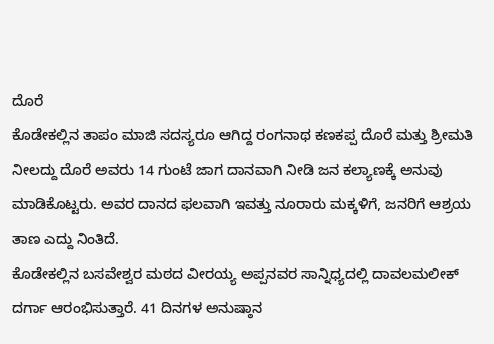ದೊರೆ
ಕೊಡೇಕಲ್ಲಿನ ತಾಪಂ ಮಾಜಿ ಸದಸ್ಯರೂ ಆಗಿದ್ದ ರಂಗನಾಥ ಕಣಕಪ್ಪ ದೊರೆ ಮತ್ತು ಶ್ರೀಮತಿ ನೀಲದ್ದು ದೊರೆ ಅವರು 14 ಗುಂಟೆ ಜಾಗ ದಾನವಾಗಿ ನೀಡಿ ಜನ ಕಲ್ಯಾಣಕ್ಕೆ ಅನುವು ಮಾಡಿಕೊಟ್ಟರು. ಅವರ ದಾನದ ಫಲವಾಗಿ ಇವತ್ತು ನೂರಾರು ಮಕ್ಕಳಿಗೆ, ಜನರಿಗೆ ಆಶ್ರಯ ತಾಣ ಎದ್ದು ನಿಂತಿದೆ.
ಕೊಡೇಕಲ್ಲಿನ ಬಸವೇಶ್ವರ ಮಠದ ವೀರಯ್ಯ ಅಪ್ಪನವರ ಸಾನ್ನಿಧ್ಯದಲ್ಲಿ ದಾವಲಮಲೀಕ್ ದರ್ಗಾ ಆರಂಭಿಸುತ್ತಾರೆ. 41 ದಿನಗಳ ಅನುಷ್ಠಾನ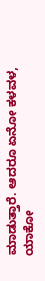ಮಾಡುತ್ತಾರೆ. ಆದರೂ ಏನೋ ಕಳವಳ, ಯಾಕೋ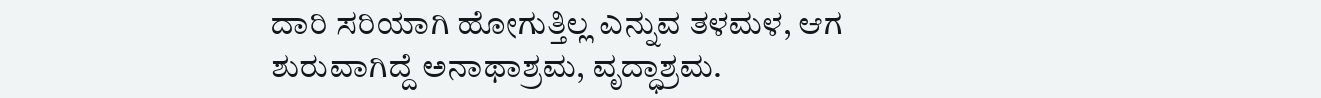ದಾರಿ ಸರಿಯಾಗಿ ಹೋಗುತ್ತಿಲ್ಲ ಎನ್ನುವ ತಳಮಳ, ಆಗ ಶುರುವಾಗಿದ್ದೆ ಅನಾಥಾಶ್ರಮ, ವೃದ್ಧಾಶ್ರಮ.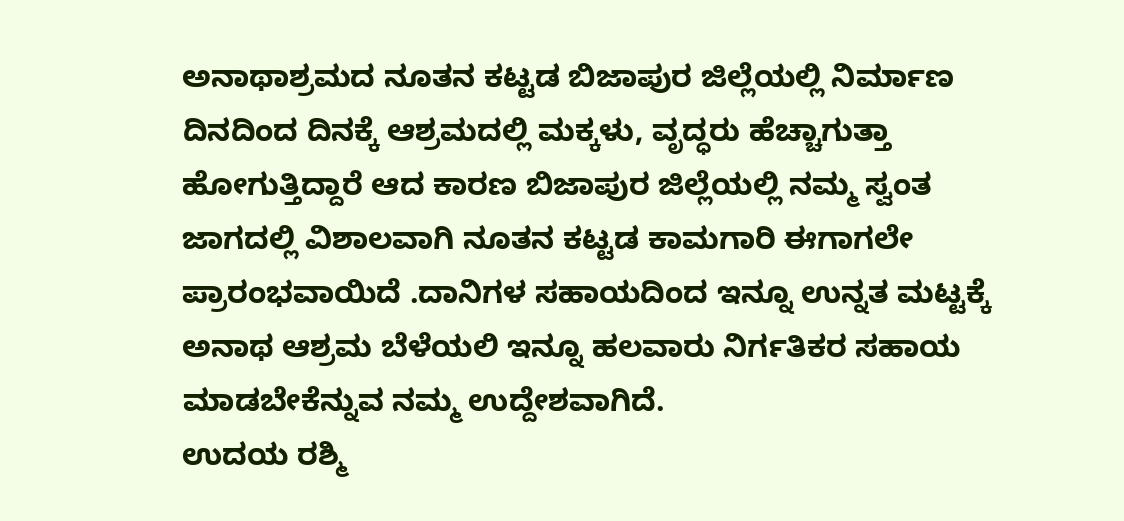ಅನಾಥಾಶ್ರಮದ ನೂತನ ಕಟ್ಟಡ ಬಿಜಾಪುರ ಜಿಲ್ಲೆಯಲ್ಲಿ ನಿರ್ಮಾಣ
ದಿನದಿಂದ ದಿನಕ್ಕೆ ಆಶ್ರಮದಲ್ಲಿ ಮಕ್ಕಳು, ವೃದ್ಧರು ಹೆಚ್ಚಾಗುತ್ತಾ ಹೋಗುತ್ತಿದ್ದಾರೆ ಆದ ಕಾರಣ ಬಿಜಾಪುರ ಜಿಲ್ಲೆಯಲ್ಲಿ ನಮ್ಮ ಸ್ವಂತ ಜಾಗದಲ್ಲಿ ವಿಶಾಲವಾಗಿ ನೂತನ ಕಟ್ಟಡ ಕಾಮಗಾರಿ ಈಗಾಗಲೇ ಪ್ರಾರಂಭವಾಯಿದೆ .ದಾನಿಗಳ ಸಹಾಯದಿಂದ ಇನ್ನೂ ಉನ್ನತ ಮಟ್ಟಕ್ಕೆ ಅನಾಥ ಆಶ್ರಮ ಬೆಳೆಯಲಿ ಇನ್ನೂ ಹಲವಾರು ನಿರ್ಗತಿಕರ ಸಹಾಯ ಮಾಡಬೇಕೆನ್ನುವ ನಮ್ಮ ಉದ್ದೇಶವಾಗಿದೆ.
ಉದಯ ರಶ್ಮಿ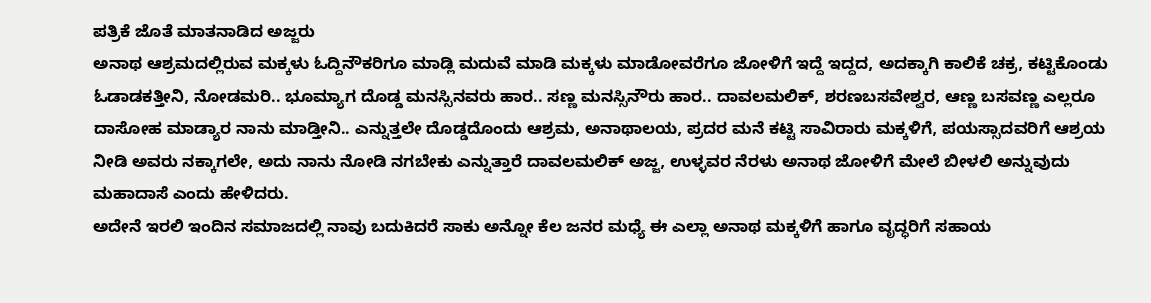ಪತ್ರಿಕೆ ಜೊತೆ ಮಾತನಾಡಿದ ಅಜ್ಜರು
ಅನಾಥ ಆಶ್ರಮದಲ್ಲಿರುವ ಮಕ್ಕಳು ಓದ್ದಿನೌಕರಿಗೂ ಮಾಡ್ಲಿ ಮದುವೆ ಮಾಡಿ ಮಕ್ಕಳು ಮಾಡೋವರೆಗೂ ಜೋಳಿಗೆ ಇದ್ದೆ ಇದ್ದದ, ಅದಕ್ಕಾಗಿ ಕಾಲಿಕೆ ಚಕ್ರ, ಕಟ್ಟಿಕೊಂಡು ಓಡಾಡಕತ್ತೀನಿ, ನೋಡಮರಿ.. ಭೂಮ್ಯಾಗ ದೊಡ್ಡ ಮನಸ್ಸಿನವರು ಹಾರ.. ಸಣ್ಣ ಮನಸ್ಸಿನೌರು ಹಾರ.. ದಾವಲಮಲಿಕ್, ಶರಣಬಸವೇಶ್ವರ, ಆಣ್ಣ ಬಸವಣ್ಣ ಎಲ್ಲರೂ ದಾಸೋಹ ಮಾಡ್ಯಾರ ನಾನು ಮಾಡ್ತೀನಿ.. ಎನ್ನುತ್ತಲೇ ದೊಡ್ಡದೊಂದು ಆಶ್ರಮ, ಅನಾಥಾಲಯ, ಪ್ರದರ ಮನೆ ಕಟ್ಟಿ ಸಾವಿರಾರು ಮಕ್ಕಳಿಗೆ, ಪಯಸ್ಸಾದವರಿಗೆ ಆಶ್ರಯ ನೀಡಿ ಅವರು ನಕ್ಕಾಗಲೇ, ಅದು ನಾನು ನೋಡಿ ನಗಬೇಕು ಎನ್ನುತ್ತಾರೆ ದಾವಲಮಲಿಕ್ ಅಜ್ಜ, ಉಳ್ಳವರ ನೆರಳು ಅನಾಥ ಜೋಳಿಗೆ ಮೇಲೆ ಬೀಳಲಿ ಅನ್ನುವುದು ಮಹಾದಾಸೆ ಎಂದು ಹೇಳಿದರು.
ಅದೇನೆ ಇರಲಿ ಇಂದಿನ ಸಮಾಜದಲ್ಲಿ ನಾವು ಬದುಕಿದರೆ ಸಾಕು ಅನ್ನೋ ಕೆಲ ಜನರ ಮಧ್ಯೆ ಈ ಎಲ್ಲಾ ಅನಾಥ ಮಕ್ಕಳಿಗೆ ಹಾಗೂ ವೃದ್ಧರಿಗೆ ಸಹಾಯ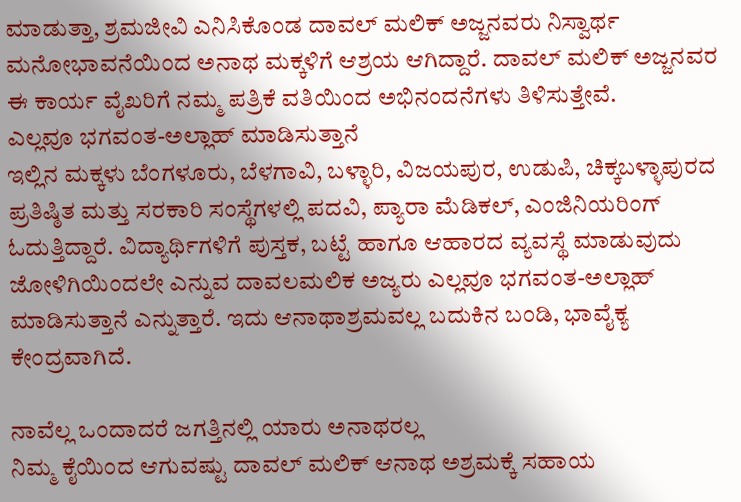ಮಾಡುತ್ತಾ, ಶ್ರಮಜೀವಿ ಎನಿಸಿಕೊಂಡ ದಾವಲ್ ಮಲಿಕ್ ಅಜ್ಜನವರು ನಿಸ್ವಾರ್ಥ ಮನೋಭಾವನೆಯಿಂದ ಅನಾಥ ಮಕ್ಕಳಿಗೆ ಆಶ್ರಯ ಆಗಿದ್ದಾರೆ. ದಾವಲ್ ಮಲಿಕ್ ಅಜ್ಜನವರ ಈ ಕಾರ್ಯ ವೈಖರಿಗೆ ನಮ್ಮ ಪತ್ರಿಕೆ ವತಿಯಿಂದ ಅಭಿನಂದನೆಗಳು ತಿಳಿಸುತ್ತೇವೆ.
ಎಲ್ಲವೂ ಭಗವಂತ-ಅಲ್ಲಾಹ್ ಮಾಡಿಸುತ್ತಾನೆ
ಇಲ್ಲಿನ ಮಕ್ಕಳು ಬೆಂಗಳೂರು, ಬೆಳಗಾವಿ, ಬಳ್ಳಾರಿ, ವಿಜಯಪುರ, ಉಡುಪಿ, ಚಿಕ್ಕಬಳ್ಳಾಪುರದ ಪ್ರತಿಷ್ಠಿತ ಮತ್ತು ಸರಕಾರಿ ಸಂಸ್ಥೆಗಳಲ್ಲಿ ಪದವಿ, ಪ್ಯಾರಾ ಮೆಡಿಕಲ್, ಎಂಜಿನಿಯರಿಂಗ್ ಓದುತ್ತಿದ್ದಾರೆ. ವಿದ್ಯಾರ್ಥಿಗಳಿಗೆ ಪುಸ್ತಕ, ಬಟ್ಟೆ ಹಾಗೂ ಆಹಾರದ ವ್ಯವಸ್ಥೆ ಮಾಡುವುದು ಜೋಳಿಗಿಯಿಂದಲೇ ಎನ್ನುವ ದಾವಲಮಲಿಕ ಅಜ್ಯರು ಎಲ್ಲವೂ ಭಗವಂತ-ಅಲ್ಲಾಹ್ ಮಾಡಿಸುತ್ತಾನೆ ಎನ್ನುತ್ತಾರೆ. ಇದು ಆನಾಥಾಶ್ರಮವಲ್ಲ ಬದುಕಿನ ಬಂಡಿ, ಭಾವೈಕ್ಯ ಕೇಂದ್ರವಾಗಿದೆ.

ನಾವೆಲ್ಲ ಒಂದಾದರೆ ಜಗತ್ತಿನಲ್ಲಿ ಯಾರು ಅನಾಥರಲ್ಲ
ನಿಮ್ಮ ಕೈಯಿಂದ ಆಗುವಷ್ಟು ದಾವಲ್ ಮಲಿಕ್ ಆನಾಥ ಅಶ್ರಮಕ್ಕೆ ಸಹಾಯ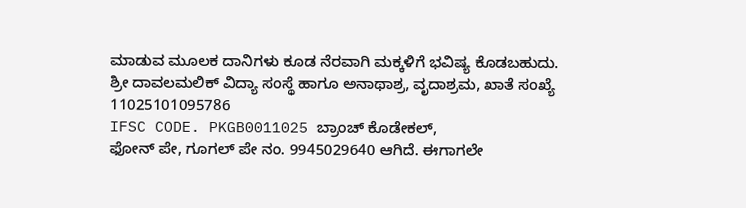ಮಾಡುವ ಮೂಲಕ ದಾನಿಗಳು ಕೂಡ ನೆರವಾಗಿ ಮಕ್ಕಳಿಗೆ ಭವಿಷ್ಯ ಕೊಡಬಹುದು.
ಶ್ರೀ ದಾವಲಮಲಿಕ್ ವಿದ್ಯಾ ಸಂಸ್ಥೆ ಹಾಗೂ ಅನಾಥಾಶ್ರ, ವೃದಾಶ್ರಮ, ಖಾತೆ ಸಂಖ್ಯೆ 11025101095786
IFSC CODE. PKGB0011025 ಬ್ರಾಂಚ್ ಕೊಡೇಕಲ್,
ಫೋನ್ ಪೇ, ಗೂಗಲ್ ಪೇ ನಂ. 9945029640 ಆಗಿದೆ. ಈಗಾಗಲೇ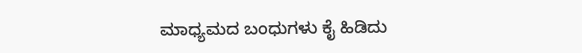ಮಾಧ್ಯಮದ ಬಂಧುಗಳು ಕೈ ಹಿಡಿದು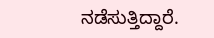ನಡೆಸುತ್ತಿದ್ದಾರೆ.